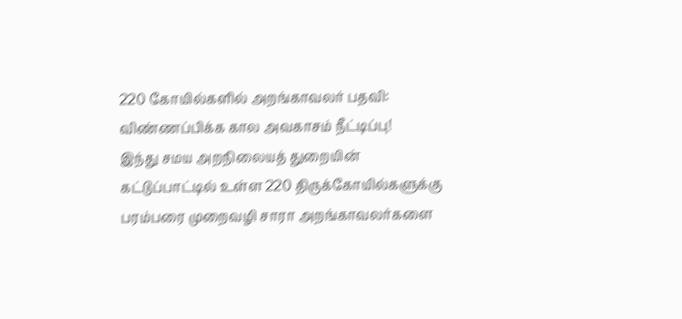220 கோயில்களில் அறங்காவலர் பதவி: விண்ணப்பிக்க கால அவகாசம் நீட்டிப்பு!
இந்து சமய அறநிலையத் துறையின் கட்டுப்பாட்டில் உள்ள 220 திருக்கோயில்களுக்கு பரம்பரை முறைவழி சாரா அறங்காவலர்களை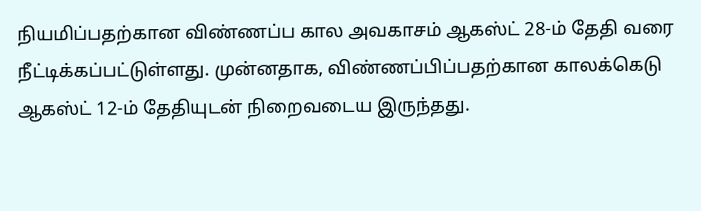நியமிப்பதற்கான விண்ணப்ப கால அவகாசம் ஆகஸ்ட் 28-ம் தேதி வரை நீட்டிக்கப்பட்டுள்ளது. முன்னதாக, விண்ணப்பிப்பதற்கான காலக்கெடு ஆகஸ்ட் 12-ம் தேதியுடன் நிறைவடைய இருந்தது.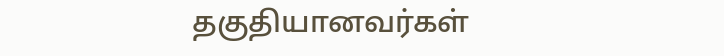தகுதியானவர்கள்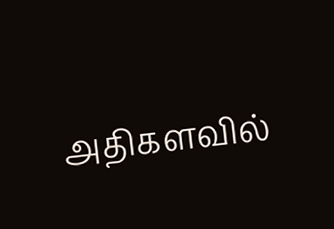அதிகளவில்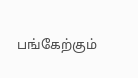பங்கேற்கும்